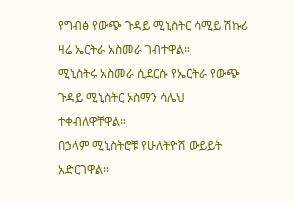የግብፅ የውጭ ጉዳይ ሚኒስትር ሳሚይ ሽኩሪ ዛሬ ኤርትራ አስመራ ገብተዋል።
ሚኒስትሩ አስመራ ሲደርሱ የኤርትራ የውጭ ጉዳይ ሚኒስትር ኦስማን ሳሌህ ተቀብለዋቸዋል።
በኃላም ሚኒስትሮቹ የሁለትዮሽ ውይይት አድርገዋል።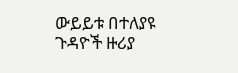ውይይቱ በተለያዩ ጉዳዮች ዙሪያ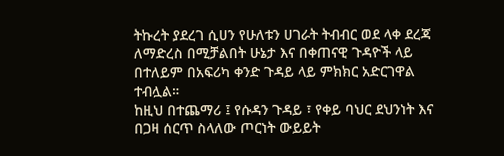ትኩረት ያደረገ ሲሀን የሁለቱን ሀገራት ትብብር ወደ ላቀ ደረጃ ለማድረስ በሚቻልበት ሁኔታ እና በቀጠናዊ ጉዳዮች ላይ በተለይም በአፍሪካ ቀንድ ጉዳይ ላይ ምክክር አድርገዋል ተብሏል።
ከዚህ በተጨማሪ ፤ የሱዳን ጉዳይ ፣ የቀይ ባህር ደህንነት እና በጋዛ ሰርጥ ስላለው ጦርነት ውይይት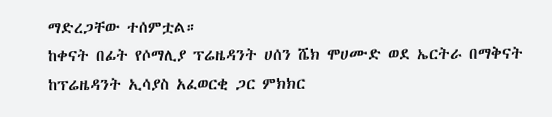ማድረጋቸው ተሰምቷል።
ከቀናት በፊት የሶማሊያ ፕሬዜዳንት ሀሰን ሼክ ሞሀሙድ ወደ ኤርትራ በማቅናት ከፕሬዜዳንት ኢሳያስ አፈወርቂ ጋር ምክክር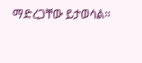ማድረጋቸው ይታወሳል።